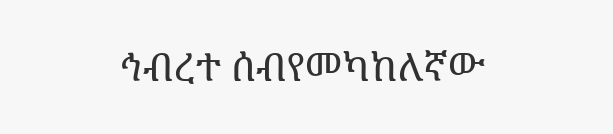ኅብረተ ሰብየመካከለኛው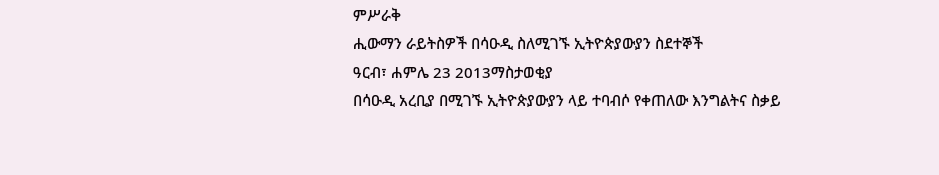ምሥራቅ
ሒውማን ራይትስዎች በሳዑዲ ስለሚገኙ ኢትዮጵያውያን ስደተኞች
ዓርብ፣ ሐምሌ 23 2013ማስታወቂያ
በሳዑዲ አረቢያ በሚገኙ ኢትዮጵያውያን ላይ ተባብሶ የቀጠለው እንግልትና ስቃይ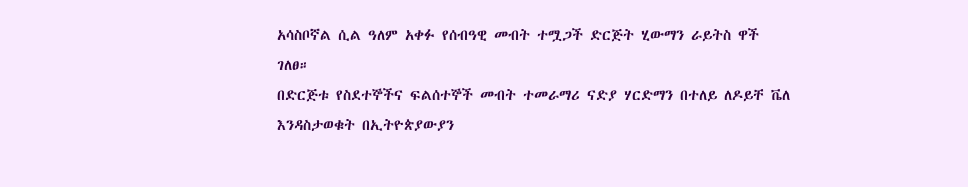አሳስቦኛል ሲል ዓለም አቀፉ የሰብዓዊ መብት ተሟጋች ድርጅት ሂውማን ራይትስ ዋች ገለፀ።
በድርጅቱ የስደተኞችና ፍልሰተኞች መብት ተመራማሪ ናድያ ሃርድማን በተለይ ለዶይቸ ቬለ እንዳስታወቁት በኢትዮጵያውያን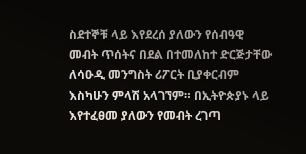ስደተኞቹ ላይ እየደረሰ ያለውን የሰብዓዊ መብት ጥሰትና በደል በተመለከተ ድርጅታቸው ለሳዑዲ መንግስት ሪፖርት ቢያቀርብም እስካሁን ምላሽ አላገኘም። በኢትዮጵያኑ ላይ እየተፈፀመ ያለውን የመብት ረገጣ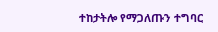ተከታትሎ የማጋለጡን ተግባር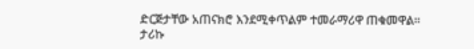ድርጅታቸው አጠናክሮ እንደሚቀጥልም ተመራማሪዋ ጠቁመዋል።
ታሪኩ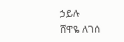ኃይሉ
ሸዋዬ ለገሰ